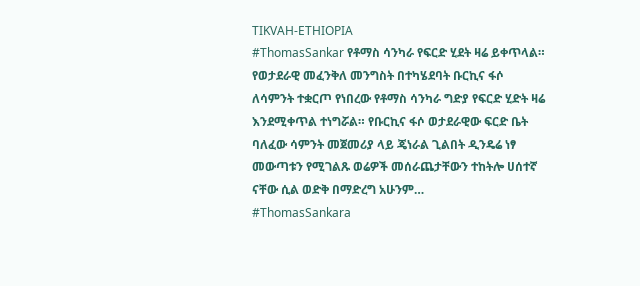TIKVAH-ETHIOPIA
#ThomasSankar የቶማስ ሳንካራ የፍርድ ሂደት ዛሬ ይቀጥላል። የወታደራዊ መፈንቅለ መንግስት በተካሄደባት ቡርኪና ፋሶ ለሳምንት ተቋርጦ የነበረው የቶማስ ሳንካራ ግድያ የፍርድ ሂድት ዛሬ እንደሚቀጥል ተነግሯል። የቡርኪና ፋሶ ወታደራዊው ፍርድ ቤት ባለፈው ሳምንት መጀመሪያ ላይ ጄነራል ጊልበት ዲንዴሬ ነፃ መውጣቱን የሚገልጹ ወሬዎች መሰራጨታቸውን ተከትሎ ሀሰተኛ ናቸው ሲል ወድቅ በማድረግ አሁንም…
#ThomasSankara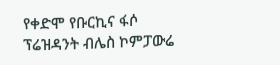የቀድሞ የቡርኪና ፋሶ ፕሬዝዳንት ብሌስ ኮምፓውሬ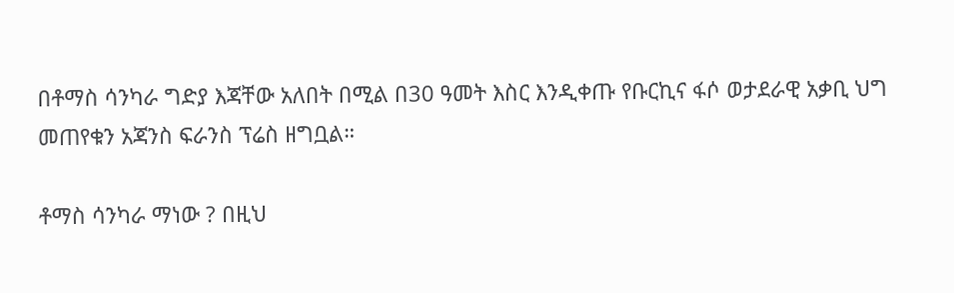በቶማስ ሳንካራ ግድያ እጃቸው አለበት በሚል በ30 ዓመት እስር እንዲቀጡ የቡርኪና ፋሶ ወታደራዊ አቃቢ ህግ መጠየቁን አጃንስ ፍራንስ ፕሬስ ዘግቧል።

ቶማስ ሳንካራ ማነው ? በዚህ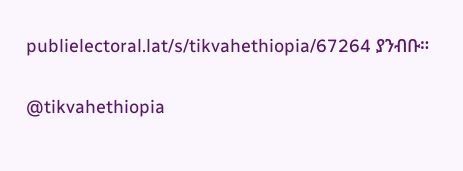publielectoral.lat/s/tikvahethiopia/67264 ያንብቡ።

@tikvahethiopia